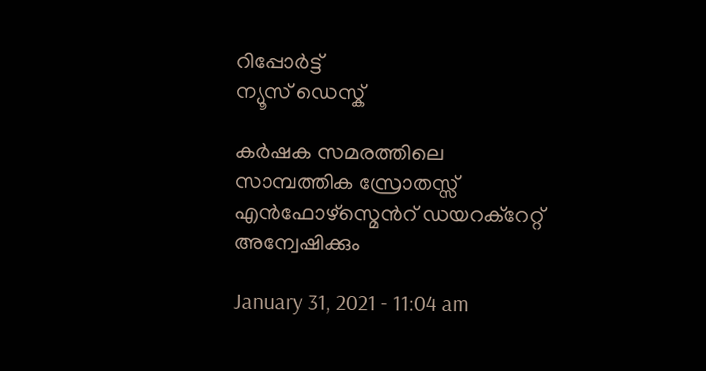റിപ്പോര്‍ട്ട്
ന്യൂസ് ഡെസ്ക്

കർഷക സമരത്തിലെ സാമ്പത്തിക സ്രോതസ്സ് എൻഫോഴ്സ്മെൻറ് ഡയറക്റേറ്റ് അന്വേഷിക്കും

January 31, 2021 - 11:04 am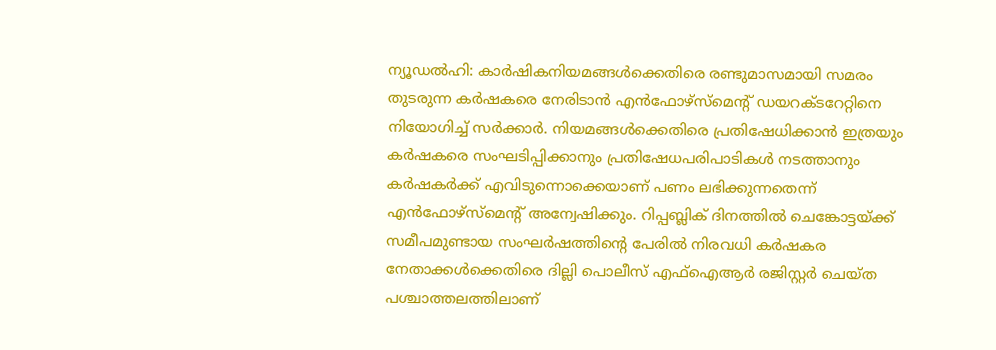ന്യൂഡൽഹി: കാര്‍ഷികനിയമങ്ങള്‍ക്കെതിരെ രണ്ടുമാസമായി സമരം തുടരുന്ന കര്‍ഷകരെ നേരിടാന്‍ എന്‍ഫോഴ്‌സ്‌മെന്റ് ഡയറക്ടറേറ്റിനെ നിയോഗിച്ച് സര്‍ക്കാര്‍. നിയമങ്ങള്‍ക്കെതിരെ പ്രതിഷേധിക്കാന്‍ ഇത്രയും കര്‍ഷകരെ സംഘടിപ്പിക്കാനും പ്രതിഷേധപരിപാടികള്‍ നടത്താനും കര്‍ഷകര്‍ക്ക് എവിടുന്നൊക്കെയാണ് പണം ലഭിക്കുന്നതെന്ന് എന്‍ഫോഴ്‌സ്‌മെന്റ് അന്വേഷിക്കും. റിപ്പബ്ലിക് ദിനത്തില്‍ ചെങ്കോട്ടയ്ക്ക് സമീപമുണ്ടായ സംഘര്‍ഷത്തിന്റെ പേരില്‍ നിരവധി കര്‍ഷകര നേതാക്കള്‍ക്കെതിരെ ദില്ലി പൊലീസ് എഫ്‌ഐആര്‍ രജിസ്റ്റര്‍ ചെയ്ത പശ്ചാത്തലത്തിലാണ്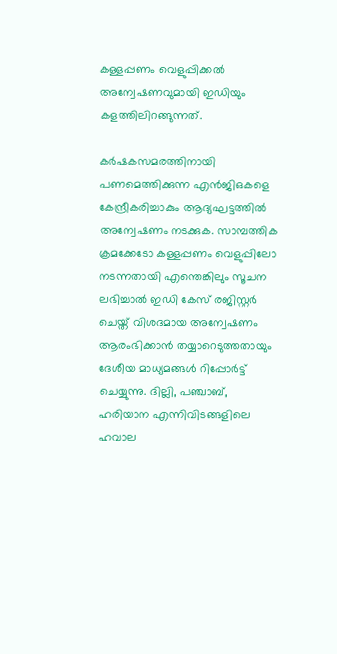കള്ളപ്പണം വെളുപ്പിക്കല്‍ അന്വേഷണവുമായി ഇഡിയും കളത്തിലിറങ്ങുന്നത്.

കര്‍ഷകസമരത്തിനായി പണമെത്തിക്കുന്ന എന്‍ജിഒകളെ കേന്ദ്രീകരിച്ചാകും ആദ്യഘട്ടത്തില്‍ അന്വേഷണം നടക്കുക. സാമ്പത്തിക ക്രമക്കേടോ കള്ളപ്പണം വെളുപ്പിലോ നടന്നതായി എന്തെങ്കിലും സൂചന ലഭിച്ചാല്‍ ഇഡി കേസ് രജിസ്റ്റര്‍ ചെയ്ത് വിശദമായ അന്വേഷണം ആരംഭിക്കാന്‍ തയ്യാറെടുത്തതായും ദേശീയ മാധ്യമങ്ങള്‍ റിപ്പോര്‍ട്ട് ചെയ്യുന്നു. ദില്ലി, പഞ്ചാബ്, ഹരിയാന എന്നിവിടങ്ങളിലെ ഹവാല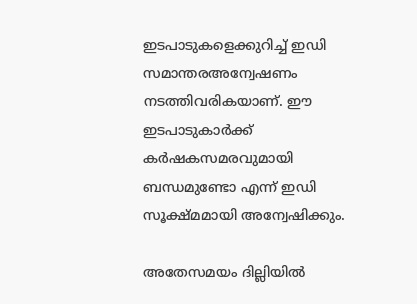ഇടപാടുകളെക്കുറിച്ച് ഇഡി സമാന്തരഅന്വേഷണം നടത്തിവരികയാണ്. ഈ ഇടപാടുകാര്‍ക്ക് കര്‍ഷകസമരവുമായി ബന്ധമുണ്ടോ എന്ന് ഇഡി സൂക്ഷ്മമായി അന്വേഷിക്കും.

അതേസമയം ദില്ലിയില്‍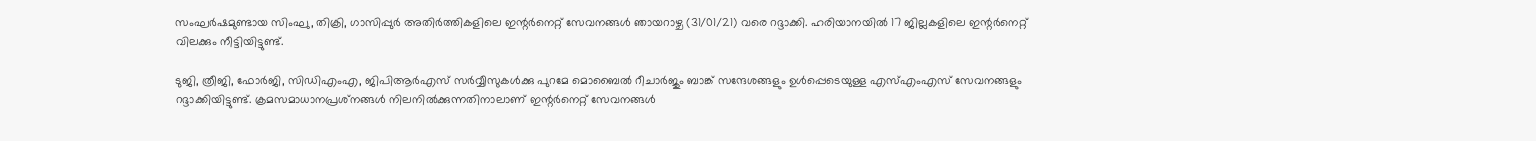സംഘര്‍ഷമുണ്ടായ സിംഘു, തിക്രി, ഗാസിപ്പുര്‍ അതിര്‍ത്തികളിലെ ഇന്റര്‍നെറ്റ് സേവനങ്ങള്‍ ഞായറാഴ്ച (31/01/21) വരെ റദ്ദാക്കി. ഹരിയാനയില്‍ 17 ജില്ലകളിലെ ഇന്റര്‍നെറ്റ് വിലക്കും നീട്ടിയിട്ടുണ്ട്.

ടുജി, ത്രീജി, ഫോര്‍ജി, സിഡിഎംഎ, ജിപിആര്‍എസ് സര്‍വ്വീസുകള്‍ക്കു പുറമേ മൊബൈല്‍ റീചാര്‍ജും ബാങ്ക് സന്ദേശങ്ങളും ഉള്‍പ്പെടെയുള്ള എസ്എംഎസ് സേവനങ്ങളും റദ്ദാക്കിയിട്ടുണ്ട്. ക്രമസമാധാനപ്രശ്‌നങ്ങള്‍ നിലനില്‍ക്കുന്നതിനാലാണ് ഇന്റര്‍നെറ്റ് സേവനങ്ങള്‍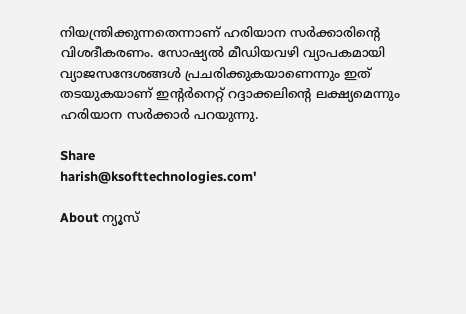നിയന്ത്രിക്കുന്നതെന്നാണ് ഹരിയാന സര്‍ക്കാരിന്റെ വിശദീകരണം. സോഷ്യല്‍ മീഡിയവഴി വ്യാപകമായി വ്യാജസന്ദേശങ്ങള്‍ പ്രചരിക്കുകയാണെന്നും ഇത് തടയുകയാണ് ഇന്റര്‍നെറ്റ് റദ്ദാക്കലിന്റെ ലക്ഷ്യമെന്നും ഹരിയാന സര്‍ക്കാര്‍ പറയുന്നു.

Share
harish@ksofttechnologies.com'

About ന്യൂസ്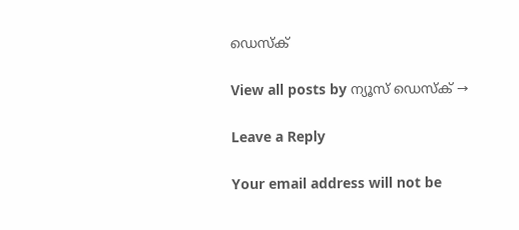ഡെസ്ക്

View all posts by ന്യൂസ് ഡെസ്ക് →

Leave a Reply

Your email address will not be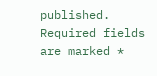published. Required fields are marked *